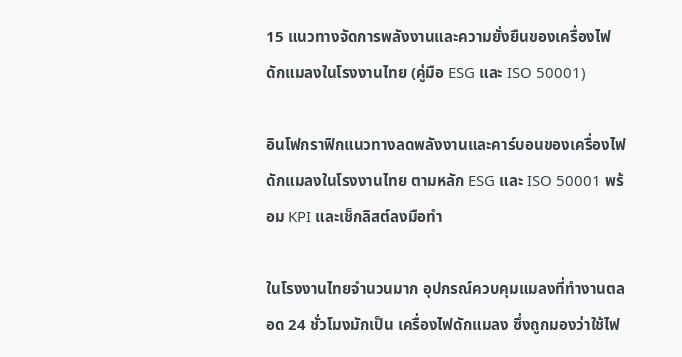15 แนวทางจัดการพลังงานและความยั่งยืนของเครื่องไฟดักแมลงในโรงงานไทย (คู่มือ ESG และ ISO 50001)

อินโฟกราฟิกแนวทางลดพลังงานและคาร์บอนของเครื่องไฟดักแมลงในโรงงานไทย ตามหลัก ESG และ ISO 50001 พร้อม KPI และเช็กลิสต์ลงมือทำ

ในโรงงานไทยจำนวนมาก อุปกรณ์ควบคุมแมลงที่ทำงานตลอด 24 ชั่วโมงมักเป็น เครื่องไฟดักแมลง ซึ่งถูกมองว่าใช้ไฟ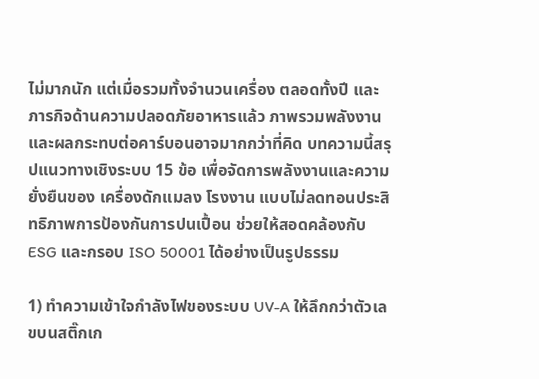ไม่มากนัก แต่เมื่อรวมทั้งจำนวนเครื่อง ตลอดทั้งปี และภารกิจด้านความปลอดภัยอาหารแล้ว ภาพรวมพลังงานและผลกระทบต่อคาร์บอนอาจมากกว่าที่คิด บทความนี้สรุปแนวทางเชิงระบบ 15 ข้อ เพื่อจัดการพลังงานและความยั่งยืนของ เครื่องดักแมลง โรงงาน แบบไม่ลดทอนประสิทธิภาพการป้องกันการปนเปื้อน ช่วยให้สอดคล้องกับ ESG และกรอบ ISO 50001 ได้อย่างเป็นรูปธรรม

1) ทำความเข้าใจกำลังไฟของระบบ UV-A ให้ลึกกว่าตัวเลขบนสติ๊กเก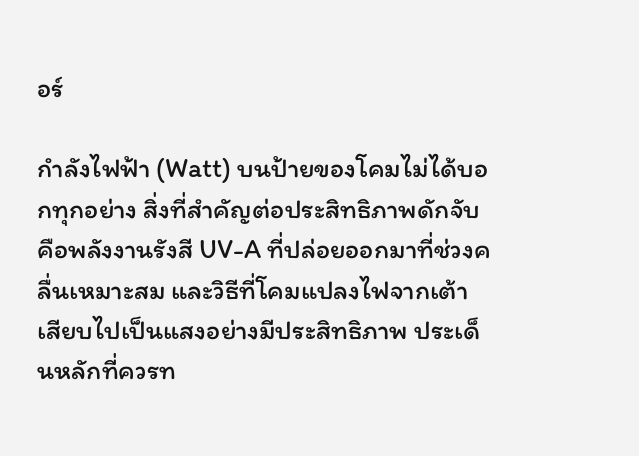อร์

กำลังไฟฟ้า (Watt) บนป้ายของโคมไม่ได้บอกทุกอย่าง สิ่งที่สำคัญต่อประสิทธิภาพดักจับคือพลังงานรังสี UV-A ที่ปล่อยออกมาที่ช่วงคลื่นเหมาะสม และวิธีที่โคมแปลงไฟจากเต้าเสียบไปเป็นแสงอย่างมีประสิทธิภาพ ประเด็นหลักที่ควรท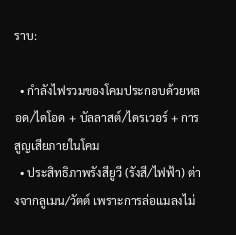ราบ:

  • กำลังไฟรวมของโคมประกอบด้วยหลอด/ไดโอด + บัลลาสต์/ไดรเวอร์ + การสูญเสียภายในโคม
  • ประสิทธิภาพรังสียูวี (รังสี/ไฟฟ้า) ต่างจากลูเมน/วัตต์ เพราะการล่อแมลงไม่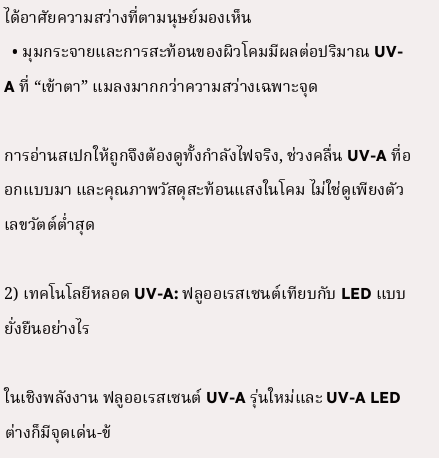ได้อาศัยความสว่างที่ตามนุษย์มองเห็น
  • มุมกระจายและการสะท้อนของผิวโคมมีผลต่อปริมาณ UV-A ที่ “เข้าตา” แมลงมากกว่าความสว่างเฉพาะจุด

การอ่านสเปกให้ถูกจึงต้องดูทั้งกำลังไฟจริง, ช่วงคลื่น UV-A ที่ออกแบบมา และคุณภาพวัสดุสะท้อนแสงในโคม ไม่ใช่ดูเพียงตัวเลขวัตต์ต่ำสุด

2) เทคโนโลยีหลอด UV-A: ฟลูออเรสเซนต์เทียบกับ LED แบบยั่งยืนอย่างไร

ในเชิงพลังงาน ฟลูออเรสเซนต์ UV-A รุ่นใหม่และ UV-A LED ต่างก็มีจุดเด่น-ข้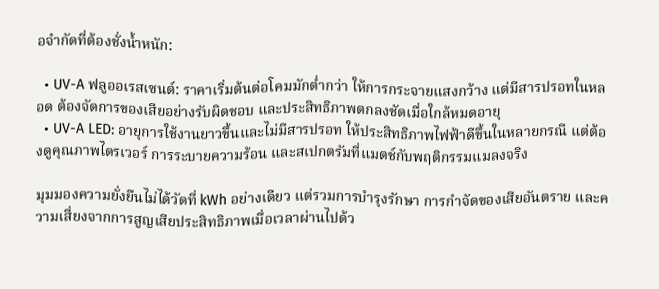อจำกัดที่ต้องชั่งน้ำหนัก:

  • UV-A ฟลูออเรสเซนต์: ราคาเริ่มต้นต่อโคมมักต่ำกว่า ให้การกระจายแสงกว้าง แต่มีสารปรอทในหลอด ต้องจัดการของเสียอย่างรับผิดชอบ และประสิทธิภาพตกลงชัดเมื่อใกล้หมดอายุ
  • UV-A LED: อายุการใช้งานยาวขึ้นและไม่มีสารปรอท ให้ประสิทธิภาพไฟฟ้าดีขึ้นในหลายกรณี แต่ต้องดูคุณภาพไดรเวอร์ การระบายความร้อน และสเปกตรัมที่แมตช์กับพฤติกรรมแมลงจริง

มุมมองความยั่งยืนไม่ได้วัดที่ kWh อย่างเดียว แต่รวมการบำรุงรักษา การกำจัดของเสียอันตราย และความเสี่ยงจากการสูญเสียประสิทธิภาพเมื่อเวลาผ่านไปด้ว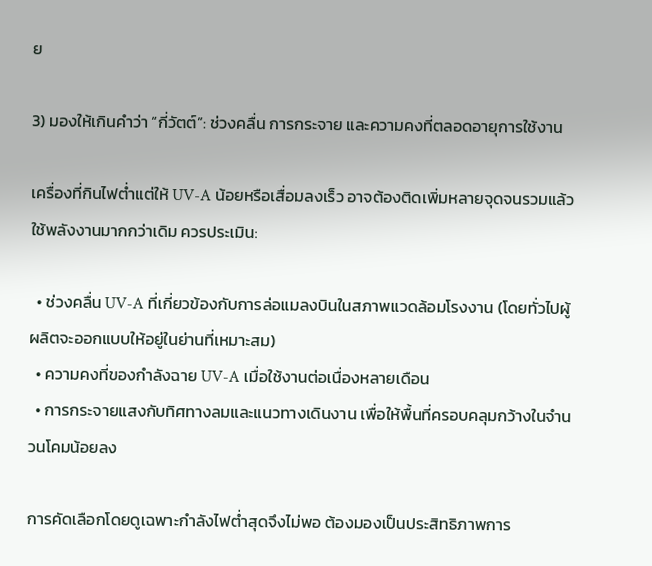ย

3) มองให้เกินคำว่า “กี่วัตต์”: ช่วงคลื่น การกระจาย และความคงที่ตลอดอายุการใช้งาน

เครื่องที่กินไฟต่ำแต่ให้ UV-A น้อยหรือเสื่อมลงเร็ว อาจต้องติดเพิ่มหลายจุดจนรวมแล้วใช้พลังงานมากกว่าเดิม ควรประเมิน:

  • ช่วงคลื่น UV-A ที่เกี่ยวข้องกับการล่อแมลงบินในสภาพแวดล้อมโรงงาน (โดยทั่วไปผู้ผลิตจะออกแบบให้อยู่ในย่านที่เหมาะสม)
  • ความคงที่ของกำลังฉาย UV-A เมื่อใช้งานต่อเนื่องหลายเดือน
  • การกระจายแสงกับทิศทางลมและแนวทางเดินงาน เพื่อให้พื้นที่ครอบคลุมกว้างในจำนวนโคมน้อยลง

การคัดเลือกโดยดูเฉพาะกำลังไฟต่ำสุดจึงไม่พอ ต้องมองเป็นประสิทธิภาพการ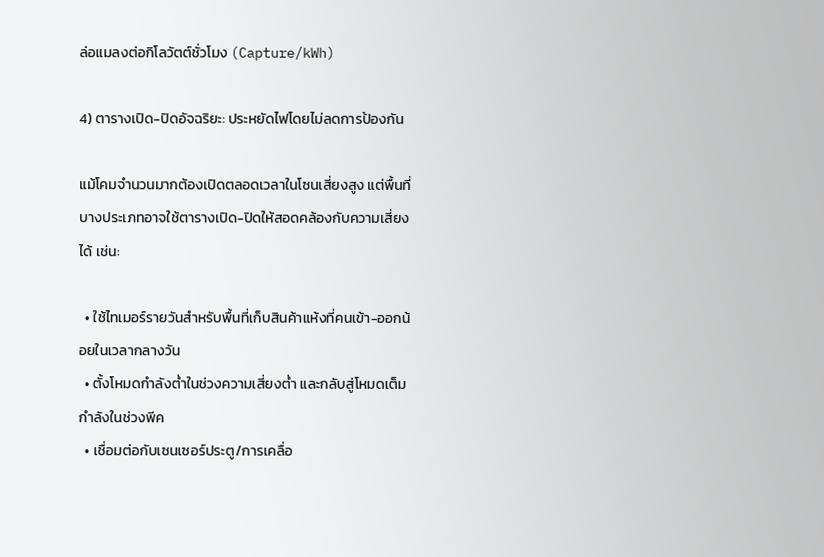ล่อแมลงต่อกิโลวัตต์ชั่วโมง (Capture/kWh)

4) ตารางเปิด-ปิดอัจฉริยะ: ประหยัดไฟโดยไม่ลดการป้องกัน

แม้โคมจำนวนมากต้องเปิดตลอดเวลาในโซนเสี่ยงสูง แต่พื้นที่บางประเภทอาจใช้ตารางเปิด-ปิดให้สอดคล้องกับความเสี่ยงได้ เช่น:

  • ใช้ไทเมอร์รายวันสำหรับพื้นที่เก็บสินค้าแห้งที่คนเข้า-ออกน้อยในเวลากลางวัน
  • ตั้งโหมดกำลังต่ำในช่วงความเสี่ยงต่ำ และกลับสู่โหมดเต็มกำลังในช่วงพีค
  • เชื่อมต่อกับเซนเซอร์ประตู/การเคลื่อ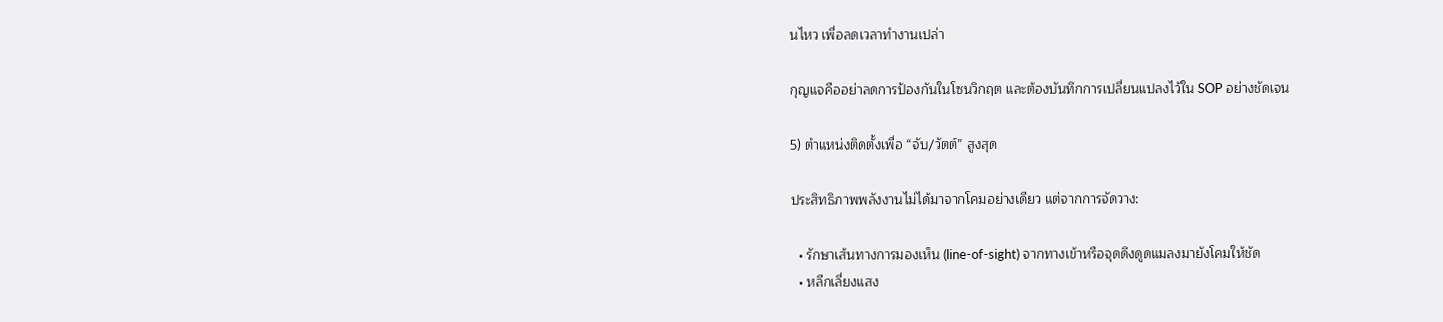นไหว เพื่อลดเวลาทำงานเปล่า

กุญแจคืออย่าลดการป้องกันในโซนวิกฤต และต้องบันทึกการเปลี่ยนแปลงไว้ใน SOP อย่างชัดเจน

5) ตำแหน่งติดตั้งเพื่อ “จับ/วัตต์” สูงสุด

ประสิทธิภาพพลังงานไม่ได้มาจากโคมอย่างเดียว แต่จากการจัดวาง:

  • รักษาเส้นทางการมองเห็น (line-of-sight) จากทางเข้าหรือจุดดึงดูดแมลงมายังโคมให้ชัด
  • หลีกเลี่ยงแสง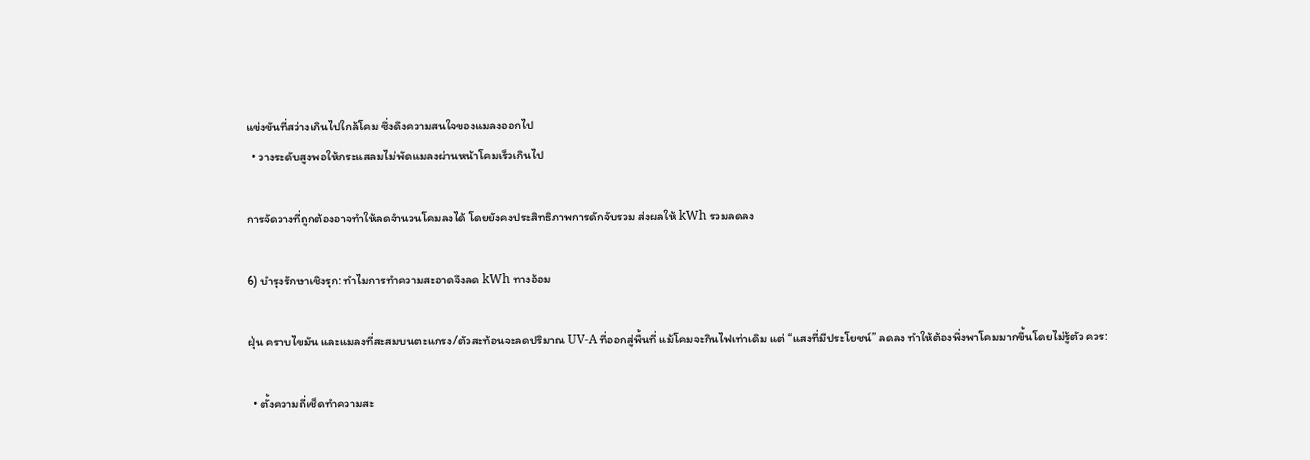แข่งขันที่สว่างเกินไปใกล้โคม ซึ่งดึงความสนใจของแมลงออกไป
  • วางระดับสูงพอให้กระแสลมไม่พัดแมลงผ่านหน้าโคมเร็วเกินไป

การจัดวางที่ถูกต้องอาจทำให้ลดจำนวนโคมลงได้ โดยยังคงประสิทธิภาพการดักจับรวม ส่งผลให้ kWh รวมลดลง

6) บำรุงรักษาเชิงรุก: ทำไมการทำความสะอาดจึงลด kWh ทางอ้อม

ฝุ่น คราบไขมัน และแมลงที่สะสมบนตะแกรง/ตัวสะท้อนจะลดปริมาณ UV-A ที่ออกสู่พื้นที่ แม้โคมจะกินไฟเท่าเดิม แต่ “แสงที่มีประโยชน์” ลดลง ทำให้ต้องพึ่งพาโคมมากขึ้นโดยไม่รู้ตัว ควร:

  • ตั้งความถี่เช็ดทำความสะ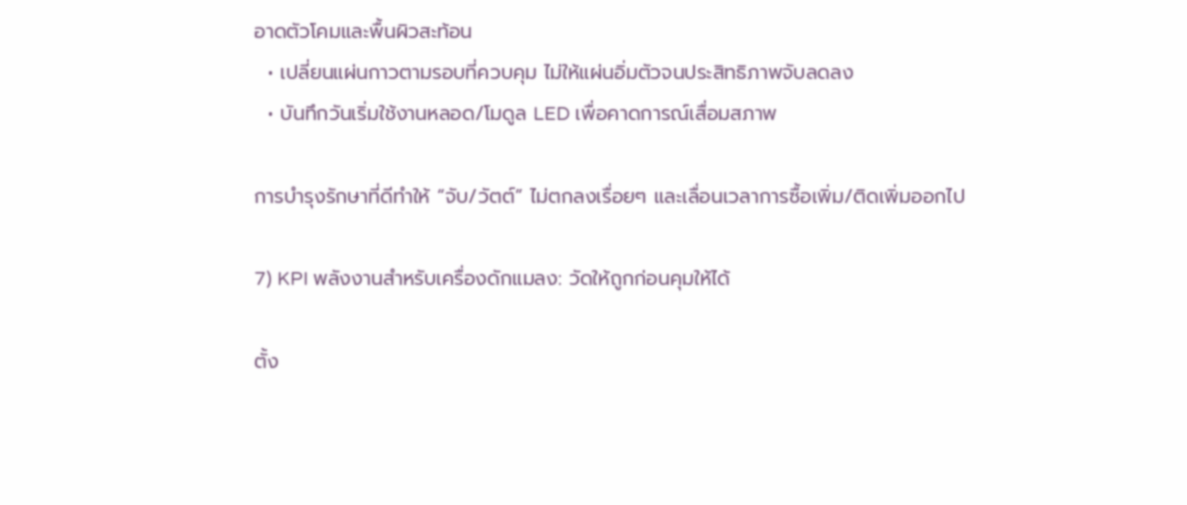อาดตัวโคมและพื้นผิวสะท้อน
  • เปลี่ยนแผ่นกาวตามรอบที่ควบคุม ไม่ให้แผ่นอิ่มตัวจนประสิทธิภาพจับลดลง
  • บันทึกวันเริ่มใช้งานหลอด/โมดูล LED เพื่อคาดการณ์เสื่อมสภาพ

การบำรุงรักษาที่ดีทำให้ “จับ/วัตต์” ไม่ตกลงเรื่อยๆ และเลื่อนเวลาการซื้อเพิ่ม/ติดเพิ่มออกไป

7) KPI พลังงานสำหรับเครื่องดักแมลง: วัดให้ถูกก่อนคุมให้ได้

ตั้ง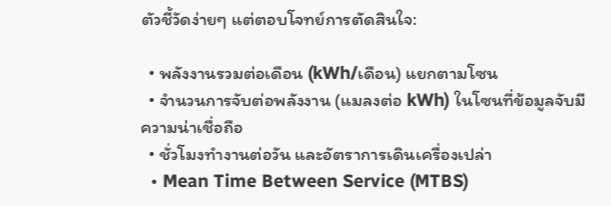ตัวชี้วัดง่ายๆ แต่ตอบโจทย์การตัดสินใจ:

  • พลังงานรวมต่อเดือน (kWh/เดือน) แยกตามโซน
  • จำนวนการจับต่อพลังงาน (แมลงต่อ kWh) ในโซนที่ข้อมูลจับมีความน่าเชื่อถือ
  • ชั่วโมงทำงานต่อวัน และอัตราการเดินเครื่องเปล่า
  • Mean Time Between Service (MTBS)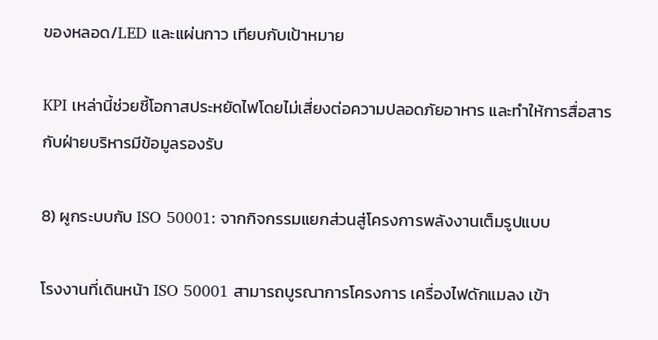ของหลอด/LED และแผ่นกาว เทียบกับเป้าหมาย

KPI เหล่านี้ช่วยชี้โอกาสประหยัดไฟโดยไม่เสี่ยงต่อความปลอดภัยอาหาร และทำให้การสื่อสารกับฝ่ายบริหารมีข้อมูลรองรับ

8) ผูกระบบกับ ISO 50001: จากกิจกรรมแยกส่วนสู่โครงการพลังงานเต็มรูปแบบ

โรงงานที่เดินหน้า ISO 50001 สามารถบูรณาการโครงการ เครื่องไฟดักแมลง เข้า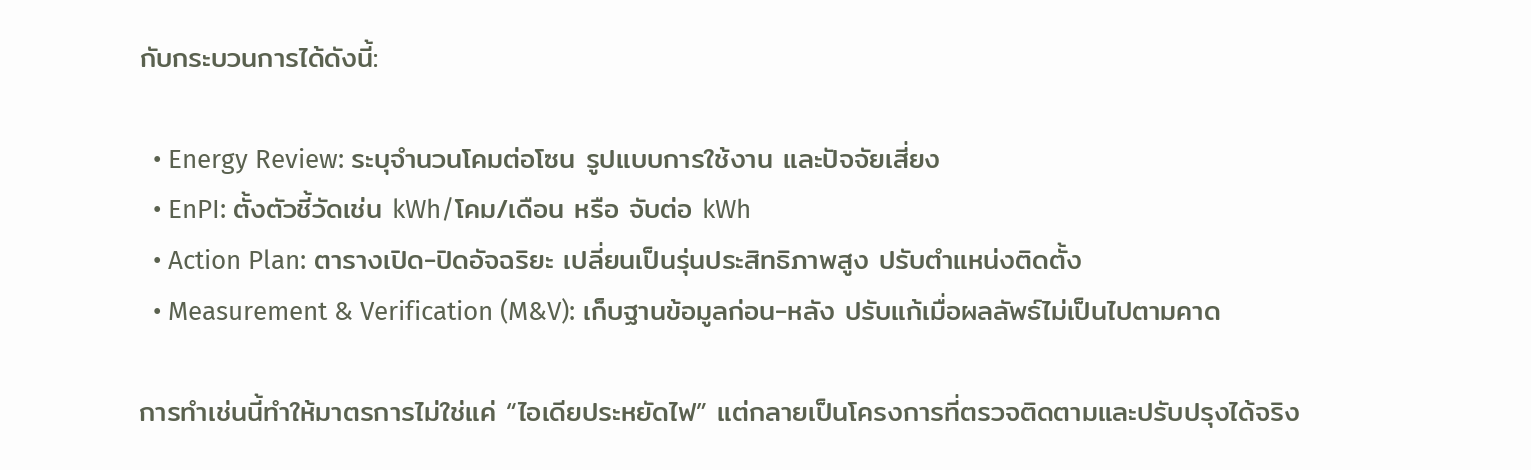กับกระบวนการได้ดังนี้:

  • Energy Review: ระบุจำนวนโคมต่อโซน รูปแบบการใช้งาน และปัจจัยเสี่ยง
  • EnPI: ตั้งตัวชี้วัดเช่น kWh/โคม/เดือน หรือ จับต่อ kWh
  • Action Plan: ตารางเปิด-ปิดอัจฉริยะ เปลี่ยนเป็นรุ่นประสิทธิภาพสูง ปรับตำแหน่งติดตั้ง
  • Measurement & Verification (M&V): เก็บฐานข้อมูลก่อน-หลัง ปรับแก้เมื่อผลลัพธ์ไม่เป็นไปตามคาด

การทำเช่นนี้ทำให้มาตรการไม่ใช่แค่ “ไอเดียประหยัดไฟ” แต่กลายเป็นโครงการที่ตรวจติดตามและปรับปรุงได้จริง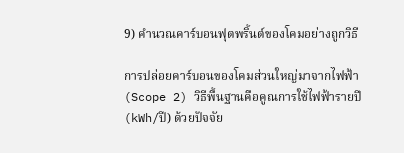9) คำนวณคาร์บอนฟุตพริ้นต์ของโคมอย่างถูกวิธี

การปล่อยคาร์บอนของโคมส่วนใหญ่มาจากไฟฟ้า (Scope 2) วิธีพื้นฐานคือคูณการใช้ไฟฟ้ารายปี (kWh/ปี) ด้วยปัจจัย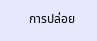การปล่อย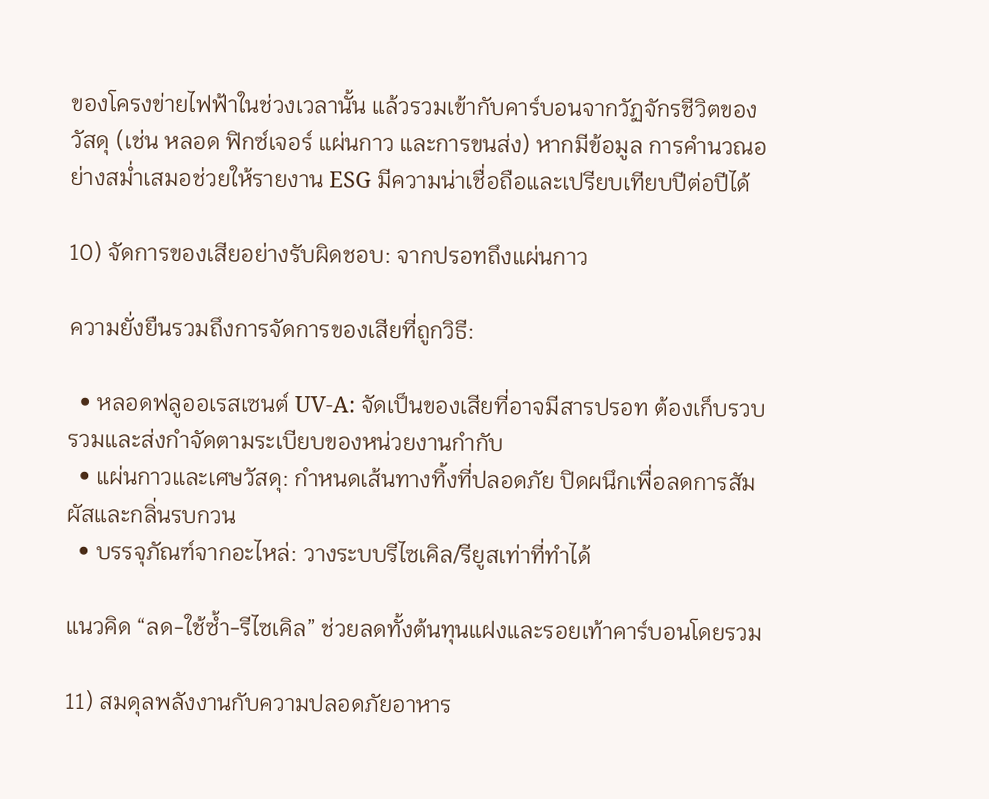ของโครงข่ายไฟฟ้าในช่วงเวลานั้น แล้วรวมเข้ากับคาร์บอนจากวัฏจักรชีวิตของวัสดุ (เช่น หลอด ฟิกซ์เจอร์ แผ่นกาว และการขนส่ง) หากมีข้อมูล การคำนวณอย่างสม่ำเสมอช่วยให้รายงาน ESG มีความน่าเชื่อถือและเปรียบเทียบปีต่อปีได้

10) จัดการของเสียอย่างรับผิดชอบ: จากปรอทถึงแผ่นกาว

ความยั่งยืนรวมถึงการจัดการของเสียที่ถูกวิธี:

  • หลอดฟลูออเรสเซนต์ UV-A: จัดเป็นของเสียที่อาจมีสารปรอท ต้องเก็บรวบรวมและส่งกำจัดตามระเบียบของหน่วยงานกำกับ
  • แผ่นกาวและเศษวัสดุ: กำหนดเส้นทางทิ้งที่ปลอดภัย ปิดผนึกเพื่อลดการสัมผัสและกลิ่นรบกวน
  • บรรจุภัณฑ์จากอะไหล่: วางระบบรีไซเคิล/รียูสเท่าที่ทำได้

แนวคิด “ลด-ใช้ซ้ำ-รีไซเคิล” ช่วยลดทั้งต้นทุนแฝงและรอยเท้าคาร์บอนโดยรวม

11) สมดุลพลังงานกับความปลอดภัยอาหาร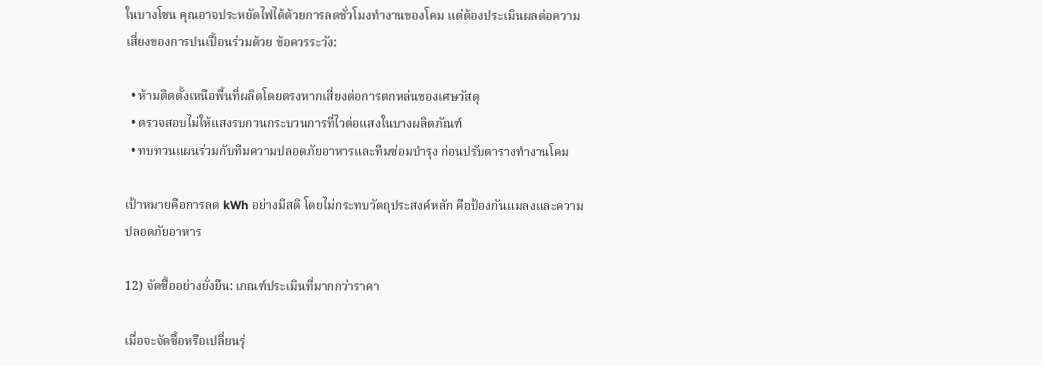ในบางโซน คุณอาจประหยัดไฟได้ด้วยการลดชั่วโมงทำงานของโคม แต่ต้องประเมินผลต่อความเสี่ยงของการปนเปื้อนร่วมด้วย ข้อควรระวัง:

  • ห้ามติดตั้งเหนือพื้นที่ผลิตโดยตรงหากเสี่ยงต่อการตกหล่นของเศษวัสดุ
  • ตรวจสอบไม่ให้แสงรบกวนกระบวนการที่ไวต่อแสงในบางผลิตภัณฑ์
  • ทบทวนแผนร่วมกับทีมความปลอดภัยอาหารและทีมซ่อมบำรุง ก่อนปรับตารางทำงานโคม

เป้าหมายคือการลด kWh อย่างมีสติ โดยไม่กระทบวัตถุประสงค์หลัก คือป้องกันแมลงและความปลอดภัยอาหาร

12) จัดซื้ออย่างยั่งยืน: เกณฑ์ประเมินที่มากกว่าราคา

เมื่อจะจัดซื้อหรือเปลี่ยนรุ่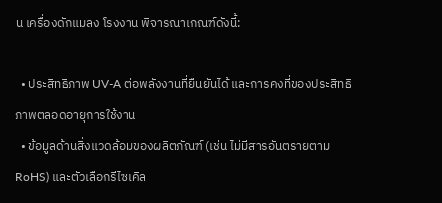น เครื่องดักแมลง โรงงาน พิจารณาเกณฑ์ดังนี้:

  • ประสิทธิภาพ UV-A ต่อพลังงานที่ยืนยันได้ และการคงที่ของประสิทธิภาพตลอดอายุการใช้งาน
  • ข้อมูลด้านสิ่งแวดล้อมของผลิตภัณฑ์ (เช่น ไม่มีสารอันตรายตาม RoHS) และตัวเลือกรีไซเคิล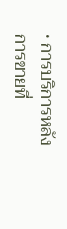• การบริการหลังการขายที่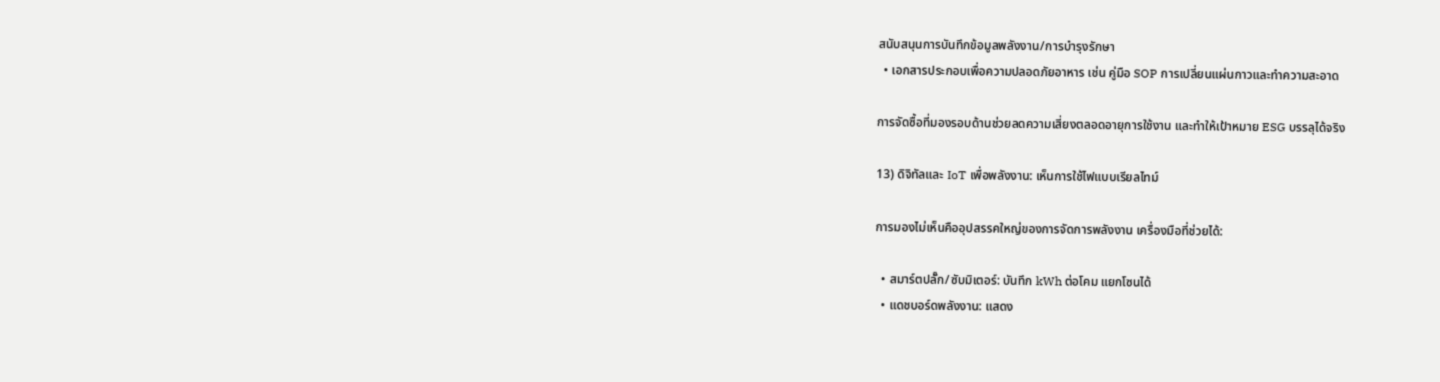สนับสนุนการบันทึกข้อมูลพลังงาน/การบำรุงรักษา
  • เอกสารประกอบเพื่อความปลอดภัยอาหาร เช่น คู่มือ SOP การเปลี่ยนแผ่นกาวและทำความสะอาด

การจัดซื้อที่มองรอบด้านช่วยลดความเสี่ยงตลอดอายุการใช้งาน และทำให้เป้าหมาย ESG บรรลุได้จริง

13) ดิจิทัลและ IoT เพื่อพลังงาน: เห็นการใช้ไฟแบบเรียลไทม์

การมองไม่เห็นคืออุปสรรคใหญ่ของการจัดการพลังงาน เครื่องมือที่ช่วยได้:

  • สมาร์ตปลั๊ก/ซับมิเตอร์: บันทึก kWh ต่อโคม แยกโซนได้
  • แดชบอร์ดพลังงาน: แสดง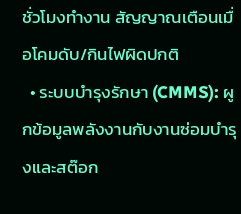ชั่วโมงทำงาน สัญญาณเตือนเมื่อโคมดับ/กินไฟผิดปกติ
  • ระบบบำรุงรักษา (CMMS): ผูกข้อมูลพลังงานกับงานซ่อมบำรุงและสต๊อก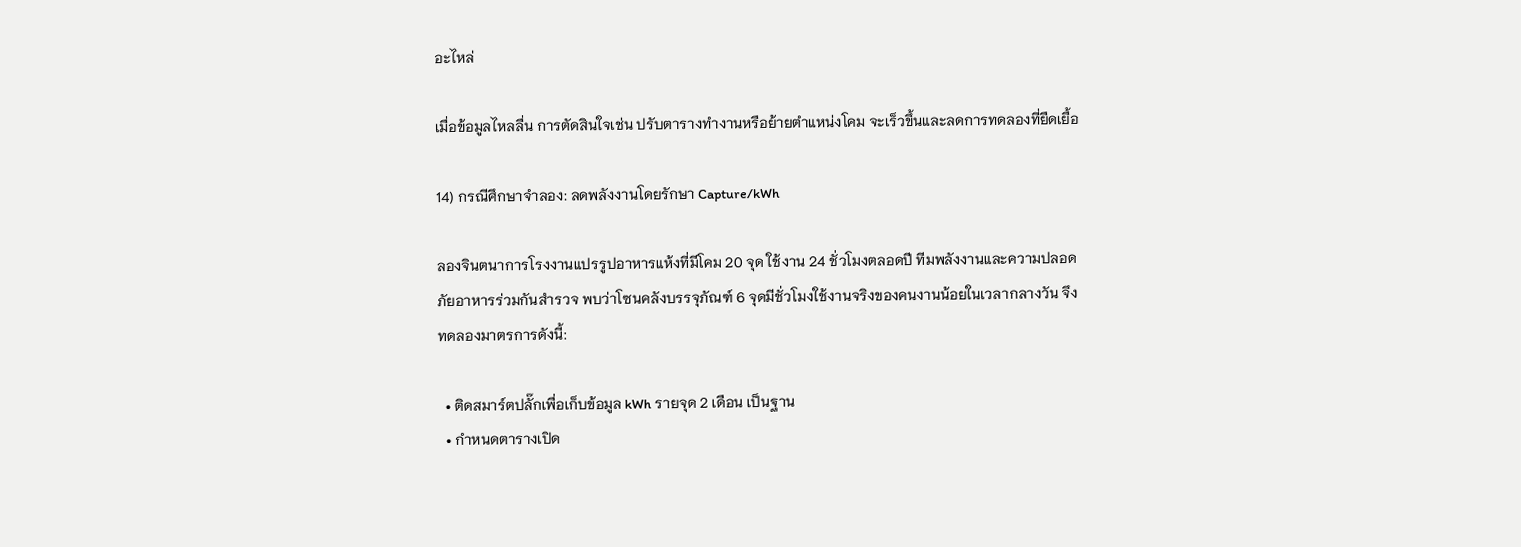อะไหล่

เมื่อข้อมูลไหลลื่น การตัดสินใจเช่น ปรับตารางทำงานหรือย้ายตำแหน่งโคม จะเร็วขึ้นและลดการทดลองที่ยืดเยื้อ

14) กรณีศึกษาจำลอง: ลดพลังงานโดยรักษา Capture/kWh

ลองจินตนาการโรงงานแปรรูปอาหารแห้งที่มีโคม 20 จุด ใช้งาน 24 ชั่วโมงตลอดปี ทีมพลังงานและความปลอดภัยอาหารร่วมกันสำรวจ พบว่าโซนคลังบรรจุภัณฑ์ 6 จุดมีชั่วโมงใช้งานจริงของคนงานน้อยในเวลากลางวัน จึงทดลองมาตรการดังนี้:

  • ติดสมาร์ตปลั๊กเพื่อเก็บข้อมูล kWh รายจุด 2 เดือน เป็นฐาน
  • กำหนดตารางเปิด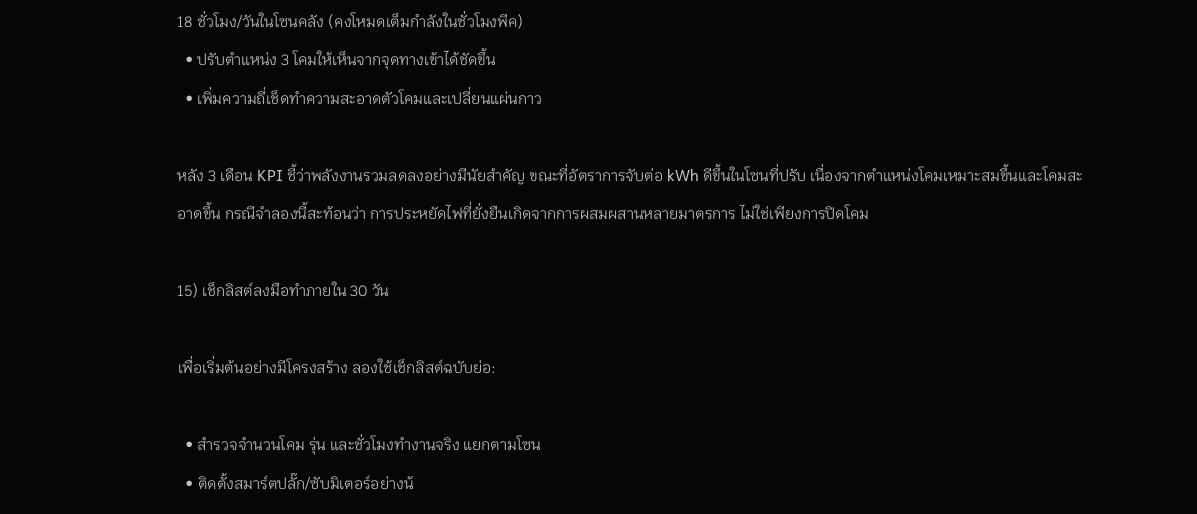18 ชั่วโมง/วันในโซนคลัง (คงโหมดเต็มกำลังในชั่วโมงพีค)
  • ปรับตำแหน่ง 3 โคมให้เห็นจากจุดทางเข้าได้ชัดขึ้น
  • เพิ่มความถี่เช็ดทำความสะอาดตัวโคมและเปลี่ยนแผ่นกาว

หลัง 3 เดือน KPI ชี้ว่าพลังงานรวมลดลงอย่างมีนัยสำคัญ ขณะที่อัตราการจับต่อ kWh ดีขึ้นในโซนที่ปรับ เนื่องจากตำแหน่งโคมเหมาะสมขึ้นและโคมสะอาดขึ้น กรณีจำลองนี้สะท้อนว่า การประหยัดไฟที่ยั่งยืนเกิดจากการผสมผสานหลายมาตรการ ไม่ใช่เพียงการปิดโคม

15) เช็กลิสต์ลงมือทำภายใน 30 วัน

เพื่อเริ่มต้นอย่างมีโครงสร้าง ลองใช้เช็กลิสต์ฉบับย่อ:

  • สำรวจจำนวนโคม รุ่น และชั่วโมงทำงานจริง แยกตามโซน
  • ติดตั้งสมาร์ตปลั๊ก/ซับมิเตอร์อย่างน้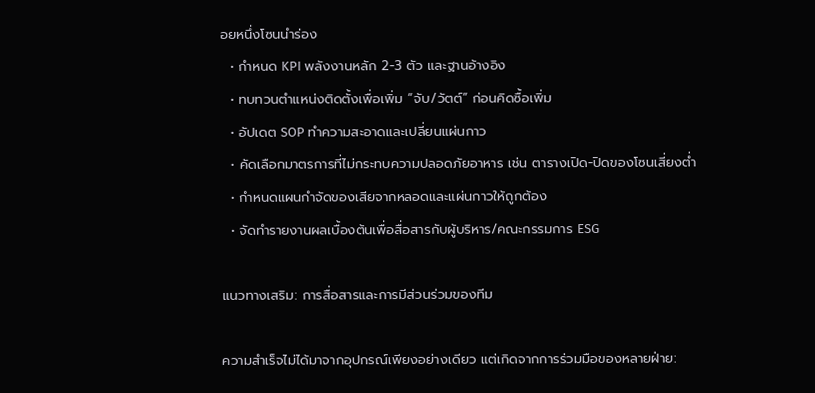อยหนึ่งโซนนำร่อง
  • กำหนด KPI พลังงานหลัก 2-3 ตัว และฐานอ้างอิง
  • ทบทวนตำแหน่งติดตั้งเพื่อเพิ่ม “จับ/วัตต์” ก่อนคิดซื้อเพิ่ม
  • อัปเดต SOP ทำความสะอาดและเปลี่ยนแผ่นกาว
  • คัดเลือกมาตรการที่ไม่กระทบความปลอดภัยอาหาร เช่น ตารางเปิด-ปิดของโซนเสี่ยงต่ำ
  • กำหนดแผนกำจัดของเสียจากหลอดและแผ่นกาวให้ถูกต้อง
  • จัดทำรายงานผลเบื้องต้นเพื่อสื่อสารกับผู้บริหาร/คณะกรรมการ ESG

แนวทางเสริม: การสื่อสารและการมีส่วนร่วมของทีม

ความสำเร็จไม่ได้มาจากอุปกรณ์เพียงอย่างเดียว แต่เกิดจากการร่วมมือของหลายฝ่าย: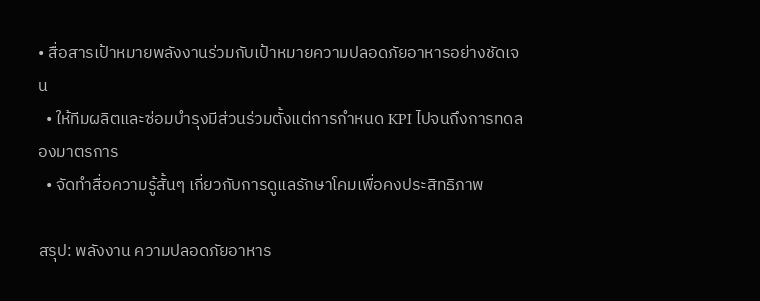• สื่อสารเป้าหมายพลังงานร่วมกับเป้าหมายความปลอดภัยอาหารอย่างชัดเจน
  • ให้ทีมผลิตและซ่อมบำรุงมีส่วนร่วมตั้งแต่การกำหนด KPI ไปจนถึงการทดลองมาตรการ
  • จัดทำสื่อความรู้สั้นๆ เกี่ยวกับการดูแลรักษาโคมเพื่อคงประสิทธิภาพ

สรุป: พลังงาน ความปลอดภัยอาหาร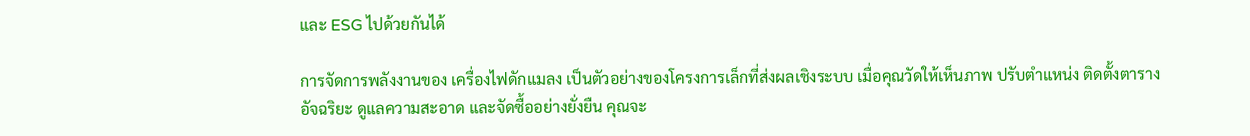และ ESG ไปด้วยกันได้

การจัดการพลังงานของ เครื่องไฟดักแมลง เป็นตัวอย่างของโครงการเล็กที่ส่งผลเชิงระบบ เมื่อคุณวัดให้เห็นภาพ ปรับตำแหน่ง ติดตั้งตารางอัจฉริยะ ดูแลความสะอาด และจัดซื้ออย่างยั่งยืน คุณจะ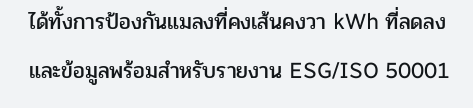ได้ทั้งการป้องกันแมลงที่คงเส้นคงวา kWh ที่ลดลง และข้อมูลพร้อมสำหรับรายงาน ESG/ISO 50001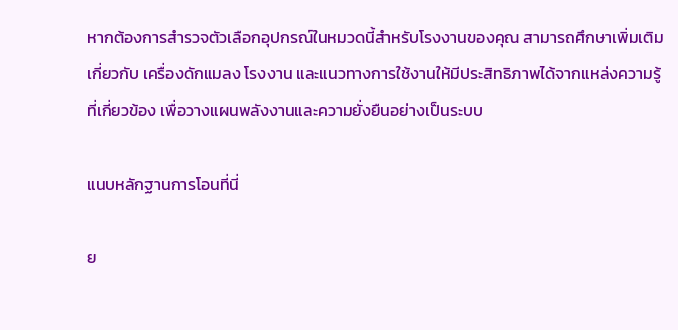หากต้องการสำรวจตัวเลือกอุปกรณ์ในหมวดนี้สำหรับโรงงานของคุณ สามารถศึกษาเพิ่มเติมเกี่ยวกับ เครื่องดักแมลง โรงงาน และแนวทางการใช้งานให้มีประสิทธิภาพได้จากแหล่งความรู้ที่เกี่ยวข้อง เพื่อวางแผนพลังงานและความยั่งยืนอย่างเป็นระบบ

แนบหลักฐานการโอนที่นี่

ย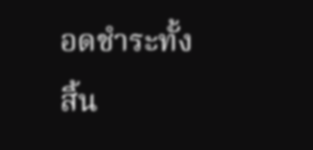อดชำระทั้งสิ้น